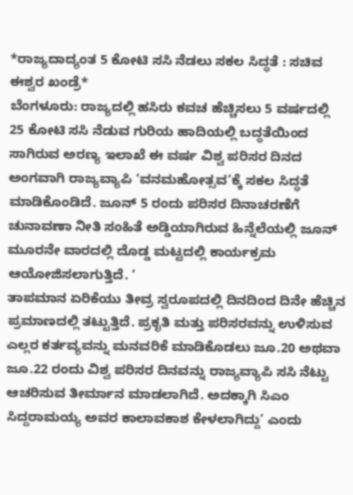*ರಾಜ್ಯದಾದ್ಯಂತ 5 ಕೋಟಿ ಸಸಿ ನೆಡಲು ಸಕಲ ಸಿದ್ಧತೆ : ಸಚಿವ ಈಶ್ವರ ಖಂಡ್ರೆ*
ಬೆಂಗಳೂರು: ರಾಜ್ಯದಲ್ಲಿ ಹಸಿರು ಕವಚ ಹೆಚ್ಚಿಸಲು 5 ವರ್ಷದಲ್ಲಿ 25 ಕೋಟಿ ಸಸಿ ನೆಡುವ ಗುರಿಯ ಹಾದಿಯಲ್ಲಿ ಬದ್ಧತೆಯಿಂದ ಸಾಗಿರುವ ಅರಣ್ಯ ಇಲಾಖೆ ಈ ವರ್ಷ ವಿಶ್ವ ಪರಿಸರ ದಿನದ ಅಂಗವಾಗಿ ರಾಜ್ಯವ್ಯಾಪಿ ‘ವನಮಹೋತ್ಸವ’ಕ್ಕೆ ಸಕಲ ಸಿದ್ಧತೆ ಮಾಡಿಕೊಂಡಿದೆ. ಜೂನ್ 5 ರಂದು ಪರಿಸರ ದಿನಾಚರಣೆಗೆ ಚುನಾವಣಾ ನೀತಿ ಸಂಹಿತೆ ಅಡ್ಡಿಯಾಗಿರುವ ಹಿನ್ನೆಲೆಯಲ್ಲಿ ಜೂನ್ ಮೂರನೇ ವಾರದಲ್ಲಿ ದೊಡ್ಡ ಮಟ್ಟದಲ್ಲಿ ಕಾರ್ಯಕ್ರಮ ಆಯೋಜಿಸಲಾಗುತ್ತಿದೆ. ‘
ತಾಪಮಾನ ಏರಿಕೆಯು ತೀವ್ರ ಸ್ವರೂಪದಲ್ಲಿ ದಿನದಿಂದ ದಿನೇ ಹೆಚ್ಚಿನ ಪ್ರಮಾಣದಲ್ಲಿ ತಟ್ಟುತ್ತಿದೆ. ಪ್ರಕೃತಿ ಮತ್ತು ಪರಿಸರವನ್ನು ಉಳಿಸುವ ಎಲ್ಲರ ಕರ್ತವ್ಯವನ್ನು ಮನವರಿಕೆ ಮಾಡಿಕೊಡಲು ಜೂ.20 ಅಥವಾ ಜೂ.22 ರಂದು ವಿಶ್ವ ಪರಿಸರ ದಿನವನ್ನು ರಾಜ್ಯವ್ಯಾಪಿ ಸಸಿ ನೆಟ್ಟು ಆಚರಿಸುವ ತೀರ್ಮಾನ ಮಾಡಲಾಗಿದೆ. ಅದಕ್ಕಾಗಿ ಸಿಎಂ ಸಿದ್ದರಾಮಯ್ಯ ಅವರ ಕಾಲಾವಕಾಶ ಕೇಳಲಾಗಿದ್ದು’ ಎಂದು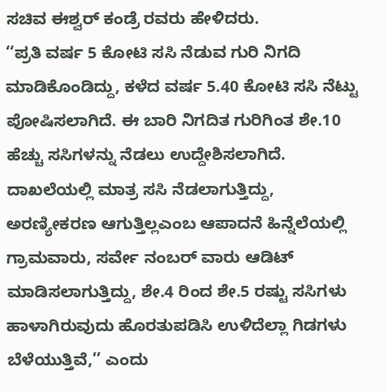ಸಚಿವ ಈಶ್ವರ್ ಕಂಡ್ರೆ ರವರು ಹೇಳಿದರು.
‘‘ಪ್ರತಿ ವರ್ಷ 5 ಕೋಟಿ ಸಸಿ ನೆಡುವ ಗುರಿ ನಿಗದಿ ಮಾಡಿಕೊಂಡಿದ್ದು, ಕಳೆದ ವರ್ಷ 5.40 ಕೋಟಿ ಸಸಿ ನೆಟ್ಟು ಪೋಷಿಸಲಾಗಿದೆ. ಈ ಬಾರಿ ನಿಗದಿತ ಗುರಿಗಿಂತ ಶೇ.10 ಹೆಚ್ಚು ಸಸಿಗಳನ್ನು ನೆಡಲು ಉದ್ದೇಶಿಸಲಾಗಿದೆ. ದಾಖಲೆಯಲ್ಲಿ ಮಾತ್ರ ಸಸಿ ನೆಡಲಾಗುತ್ತಿದ್ದು, ಅರಣ್ಯೀಕರಣ ಆಗುತ್ತಿಲ್ಲಎಂಬ ಆಪಾದನೆ ಹಿನ್ನೆಲೆಯಲ್ಲಿ ಗ್ರಾಮವಾರು, ಸರ್ವೇ ನಂಬರ್ ವಾರು ಆಡಿಟ್ ಮಾಡಿಸಲಾಗುತ್ತಿದ್ದು, ಶೇ.4 ರಿಂದ ಶೇ.5 ರಷ್ಟು ಸಸಿಗಳು ಹಾಳಾಗಿರುವುದು ಹೊರತುಪಡಿಸಿ ಉಳಿದೆಲ್ಲಾ ಗಿಡಗಳು ಬೆಳೆಯುತ್ತಿವೆ,’’ ಎಂದು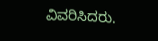ವಿವರಿಸಿದರು.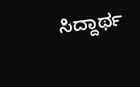ಸಿದ್ದಾರ್ಥ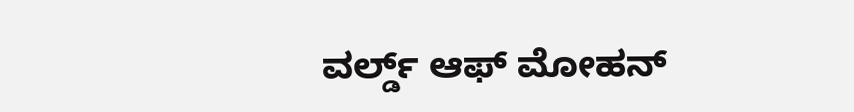ವರ್ಲ್ಡ್ ಆಫ್ ಮೋಹನ್